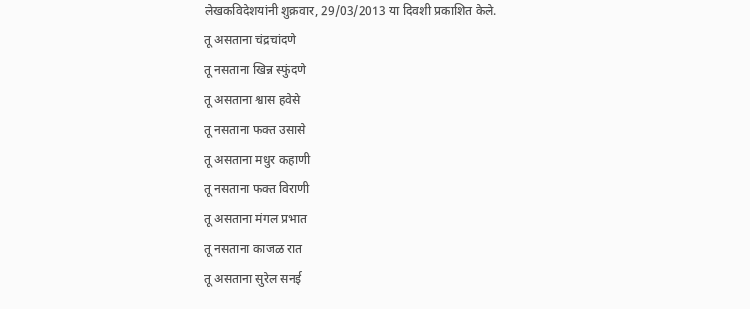लेखकविदेशयांनी शुक्रवार, 29/03/2013 या दिवशी प्रकाशित केले.
तू असताना चंद्रचांदणे
तू नसताना खिन्न स्फुंदणे
तू असताना श्वास हवेसे
तू नसताना फक्त उसासे
तू असताना मधुर कहाणी
तू नसताना फक्त विराणी
तू असताना मंगल प्रभात
तू नसताना काजळ रात
तू असताना सुरेल सनई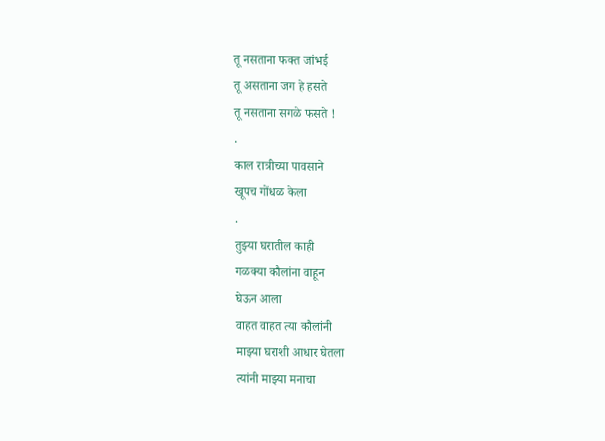तू नसताना फक्त जांभई
तू असताना जग हे हसते
तू नसताना सगळे फसते !
.
काल रात्रीच्या पावसाने
खूपच गोंधळ केला
.
तुझ्या घरातील काही
गळक्या कौलांना वाहून
घेऊन आला
वाहत वाहत त्या कौलांनी
माझ्या घराशी आधार घेतला
त्यांनी माझ्या मनाचा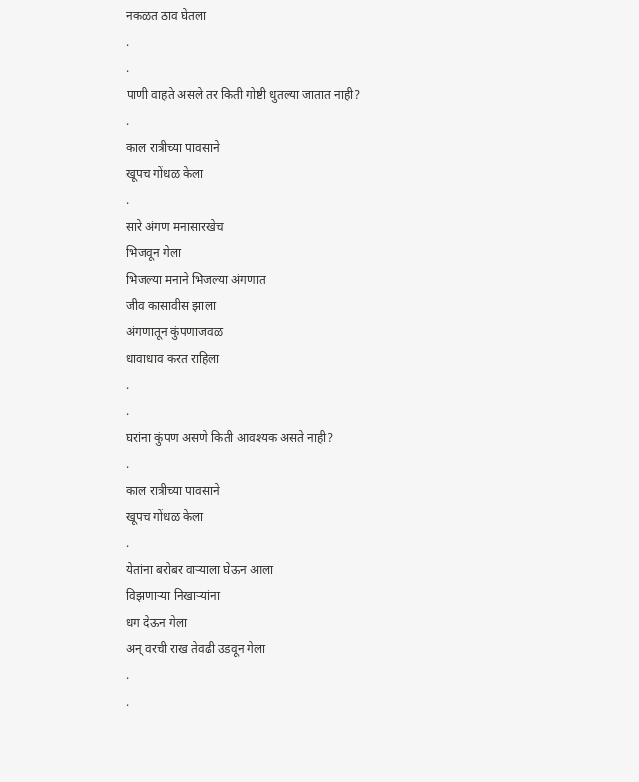नकळत ठाव घेतला
.
.
पाणी वाहते असले तर किती गोष्टी धुतल्या जातात नाही?
.
काल रात्रीच्या पावसाने
खूपच गोंधळ केला
.
सारे अंगण मनासारखेच
भिजवून गेला
भिजल्या मनाने भिजल्या अंगणात
जीव कासावीस झाला
अंगणातून कुंपणाजवळ
धावाधाव करत राहिला
.
.
घरांना कुंपण असणे किती आवश्यक असते नाही?
.
काल रात्रीच्या पावसाने
खूपच गोंधळ केला
.
येतांना बरोबर वाऱ्याला घेऊन आला
विझणाऱ्या निखाऱ्यांना
धग देऊन गेला
अन् वरची राख तेवढी उडवून गेला
.
.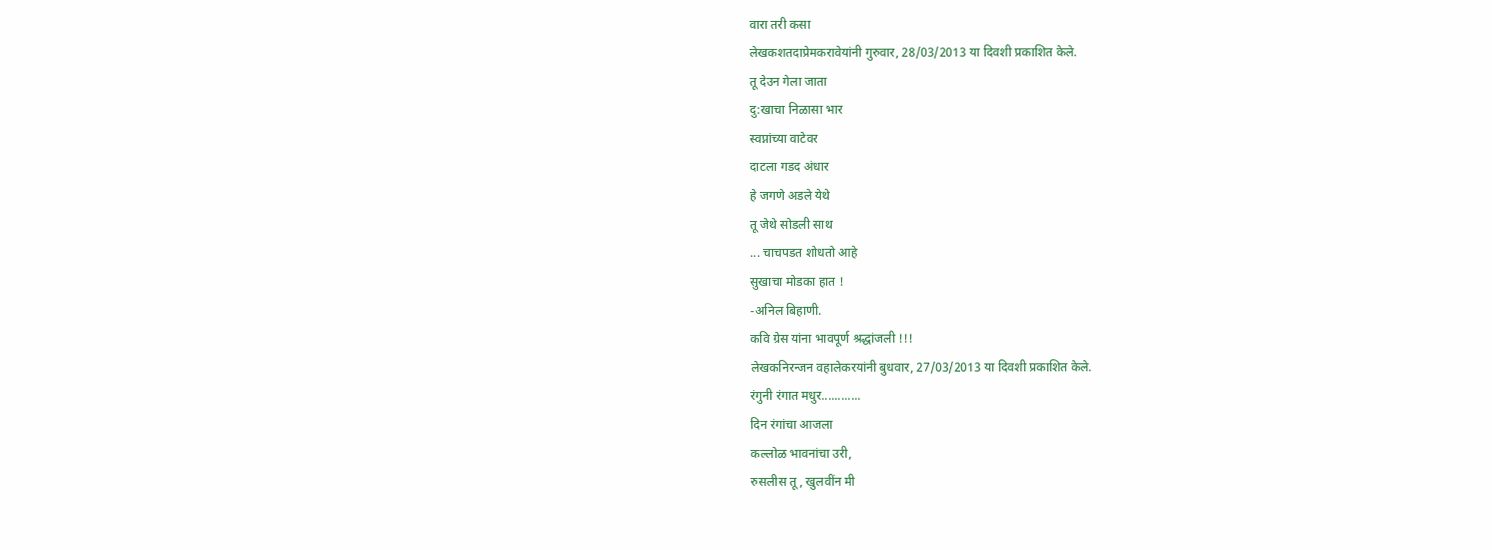वारा तरी कसा
लेखकशतदाप्रेमकरावेयांनी गुरुवार, 28/03/2013 या दिवशी प्रकाशित केले.
तू देउन गेला जाता
दु:खाचा निळासा भार
स्वप्नांच्या वाटेवर
दाटला गडद अंधार
हे जगणे अडले येथे
तू जेथे सोडली साथ
... चाचपडत शोधतो आहे
सुखाचा मोडका हात !
-अनिल बिहाणी.
कवि ग्रेस यांना भावपूर्ण श्रद्धांजली !!!
लेखकनिरन्जन वहालेकरयांनी बुधवार, 27/03/2013 या दिवशी प्रकाशित केले.
रंगुनी रंगात मधुर............
दिन रंगांचा आजला
कल्लोळ भावनांचा उरी,
रुसलीस तू, खुलवींन मी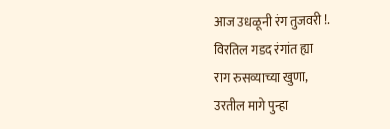आज उधळूनी रंग तुजवरी !.
विरतिल गडद रंगांत ह्या
राग रुसव्याच्या खुणा,
उरतील मागे पुन्हा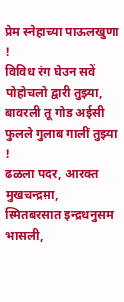प्रेम स्नेहाच्या पाऊलखुणा !
विविध रंग घेउन सवें
पोहोचलो द्वारी तुझ्या,
बावरली तू गोड अईसी
फुलले गुलाब गालीं तुझ्या !
ढळला पदर, आरक्त मुखचन्द्रम़ा,
स्मितबरसात इन्द्रधनुसम भासली,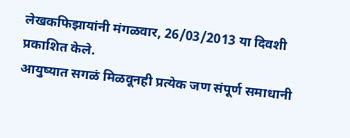लेखकफिझायांनी मंगळवार, 26/03/2013 या दिवशी प्रकाशित केले.
आयुष्यात सगळं मिळवूनही प्रत्येक जण संपूर्ण समाधानी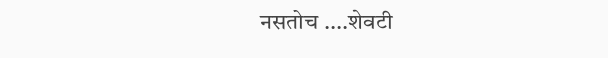नसतोच ....शेवटी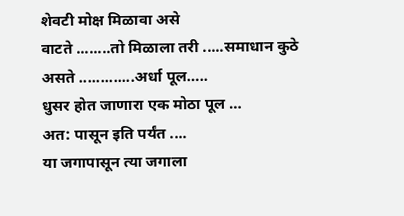शेवटी मोक्ष मिळावा असे
वाटते ........तो मिळाला तरी .....समाधान कुठे असते .............अर्धा पूल…..
धुसर होत जाणारा एक मोठा पूल …
अत: पासून इति पर्यंत ....
या जगापासून त्या जगाला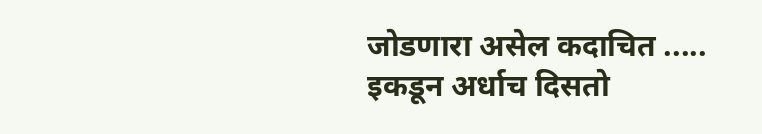जोडणारा असेल कदाचित .....
इकडून अर्धाच दिसतो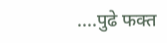....पुढे फक्त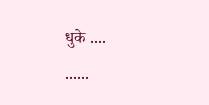धुके ....
......